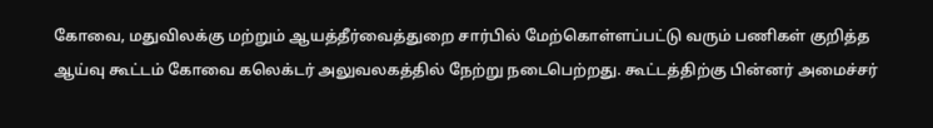கோவை, மதுவிலக்கு மற்றும் ஆயத்தீர்வைத்துறை சார்பில் மேற்கொள்ளப்பட்டு வரும் பணிகள் குறித்த ஆய்வு கூட்டம் கோவை கலெக்டர் அலுவலகத்தில் நேற்று நடைபெற்றது. கூட்டத்திற்கு பின்னர் அமைச்சர்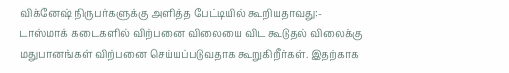விக்னேஷ் நிருபர்களுக்கு அளித்த பேட்டியில் கூறியதாவது:- டாஸ்மாக் கடைகளில் விற்பனை விலையை விட கூடுதல் விலைக்கு மதுபானங்கள் விற்பனை செய்யப்படுவதாக கூறுகிறீர்கள். இதற்காக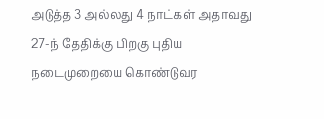அடுத்த 3 அல்லது 4 நாட்கள் அதாவது 27-ந் தேதிக்கு பிறகு புதிய நடைமுறையை கொண்டுவர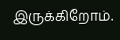இருக்கிறோம்.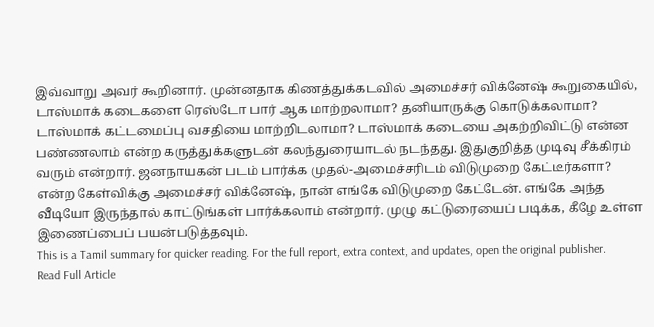இவ்வாறு அவர் கூறினார். முன்னதாக கிணத்துக்கடவில் அமைச்சர் விக்னேஷ் கூறுகையில், டாஸ்மாக் கடைகளை ரெஸ்டோ பார் ஆக மாற்றலாமா? தனியாருக்கு கொடுக்கலாமா? டாஸ்மாக் கட்டமைப்பு வசதியை மாற்றிடலாமா? டாஸ்மாக் கடையை அகற்றிவிட்டு என்ன பண்ணலாம் என்ற கருத்துக்களுடன் கலந்துரையாடல் நடந்தது. இதுகுறித்த முடிவு சீக்கிரம் வரும் என்றார். ஜனநாயகன் படம் பார்க்க முதல்-அமைச்சரிடம் விடுமுறை கேட்டீர்களா? என்ற கேள்விக்கு அமைச்சர் விக்னேஷ், நான் எங்கே விடுமுறை கேட்டேன். எங்கே அந்த வீடியோ இருந்தால் காட்டுங்கள் பார்க்கலாம் என்றார். முழு கட்டுரையைப் படிக்க, கீழே உள்ள இணைப்பைப் பயன்படுத்தவும்.
This is a Tamil summary for quicker reading. For the full report, extra context, and updates, open the original publisher.
Read Full Article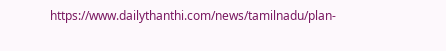https://www.dailythanthi.com/news/tamilnadu/plan-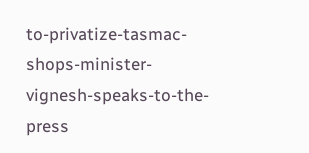to-privatize-tasmac-shops-minister-vignesh-speaks-to-the-press